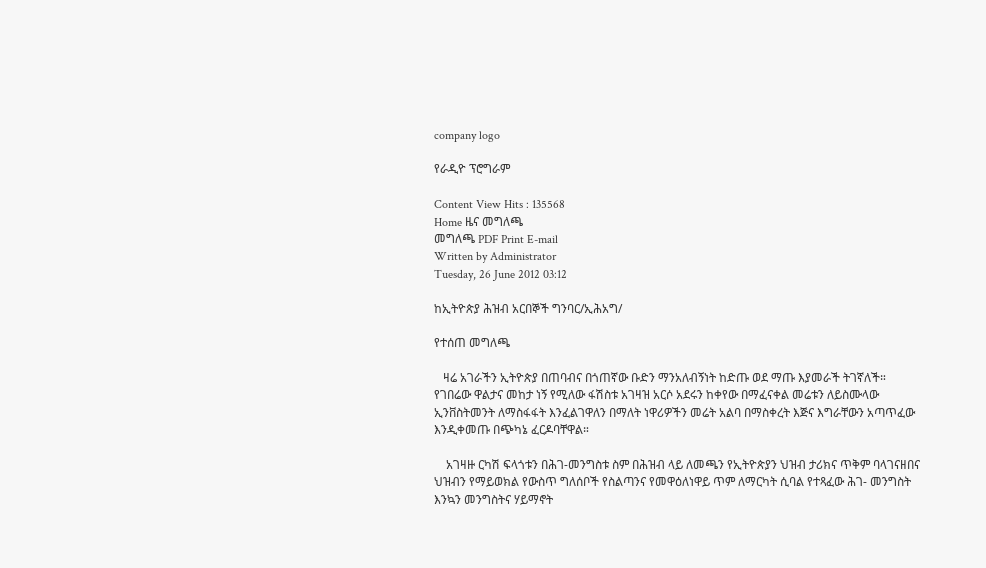company logo

የራዲዮ ፕሮግራም

Content View Hits : 135568
Home ዜና መግለጫ
መግለጫ PDF Print E-mail
Written by Administrator
Tuesday, 26 June 2012 03:12

ከኢትዮጵያ ሕዝብ አርበኞች ግንባር/ኢሕአግ/

የተሰጠ መግለጫ

   ዛሬ አገራችን ኢትዮጵያ በጠባብና በጎጠኛው ቡድን ማንአለብኝነት ከድጡ ወደ ማጡ እያመራች ትገኛለች። የገበሬው ዋልታና መከታ ነኝ የሚለው ፋሽስቱ አገዛዝ አርሶ አደሩን ከቀየው በማፈናቀል መሬቱን ለይስሙላው ኢንቨስትመንት ለማስፋፋት እንፈልገዋለን በማለት ነዋሪዎችን መሬት አልባ በማስቀረት እጅና እግራቸውን አጣጥፈው እንዲቀመጡ በጭካኔ ፈርዶባቸዋል።

    አገዛዙ ርካሽ ፍላጎቱን በሕገ-መንግስቱ ስም በሕዝብ ላይ ለመጫን የኢትዮጵያን ህዝብ ታሪክና ጥቅም ባላገናዘበና ህዝብን የማይወክል የውስጥ ግለሰቦች የስልጣንና የመዋዕለነዋይ ጥም ለማርካት ሲባል የተጻፈው ሕገ- መንግስት እንኳን መንግስትና ሃይማኖት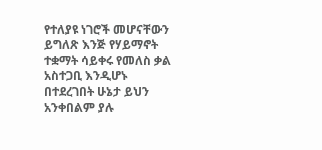የተለያዩ ነገሮች መሆናቸውን ይግለጽ እንጅ የሃይማኖት ተቋማት ሳይቀሩ የመለስ ቃል አስተጋቢ እንዲሆኑ በተደረገበት ሁኔታ ይህን አንቀበልም ያሉ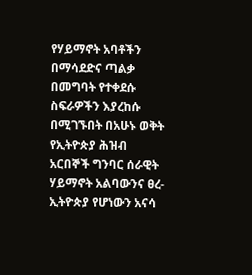የሃይማኖት አባቶችን በማሳደድና ጣልቃ በመግባት የተቀደሱ ስፍራዎችን እያረከሱ በሚገኙበት በአሁኑ ወቅት የኢትዮጵያ ሕዝብ አርበኞች ግንባር ሰራዊት ሃይማኖት አልባውንና ፀረ- ኢትዮጵያ የሆነውን አናሳ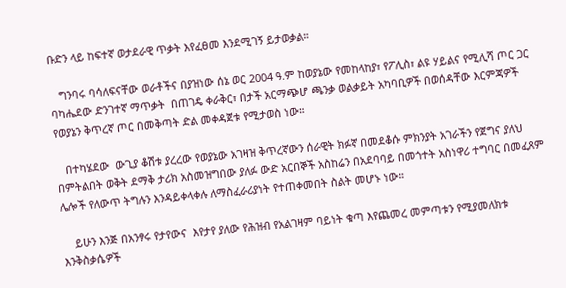ቡድን ላይ ከፍተኛ ወታደራዊ ጥቃት እየፈፀመ እንደሚገኝ ይታወቃል።

   ግንባሩ ባሳለፍናቸው ወራቶችና በያዝነው ሰኔ ወር 2004 ዓ.ም ከወያኔው የመከላከያ፣ የፖሊስ፣ ልዩ ሃይልና የሚሊሻ ጦር ጋር ባካሔደው ድንገተኛ ማጥቃት  በጠገዴ ቀራቅር፣ በታች አርማጭሆ ጫንቃ ወልቃይት አካባቢዎች በወሰዳቸው እርምጃዎች የወያኔን ቅጥረኛ ጦር በመቅጣት ድል መቀዳጀቱ የሚታወስ ነው።

   በተካሄደው  ውጊያ ቆሽቱ ያረረው የወያኔው አገዛዝ ቅጥረኛውን ሰራዊት ክፉኛ በመደቆሱ ምክንያት አገራችን የጀግና ያለህ በምትልበት ወቅት ደማቅ ታሪክ አስመዝግበው ያለፉ ውድ አርበኞች አስከሬን በአደባባይ በመጎተት አስነዋሪ ተግባር በመፈጸም ሌሎች የለውጥ ትግሉን እንዳይቀላቀሉ ለማስፈራሪያነት የተጠቀመበት ስልት መሆኑ ነው።

    ይሁን እንጅ በአንፃሩ የታየውና  እየታየ ያለው የሕዝብ የአልገዛም ባይነት ቁጣ እየጨመረ መምጣቱን የሚያመለክቱ እንቅስቃሴዎች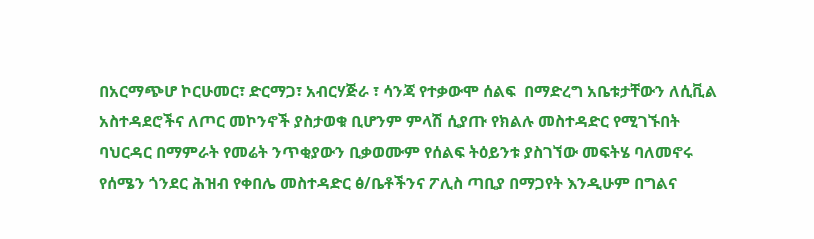በአርማጭሆ ኮርሁመር፣ ድርማጋ፣ አብርሃጅራ ፣ ሳንጃ የተቃውሞ ሰልፍ  በማድረግ አቤቱታቸውን ለሲቪል አስተዳደሮችና ለጦር መኮንኖች ያስታወቁ ቢሆንም ምላሽ ሲያጡ የክልሉ መስተዳድር የሚገኙበት ባህርዳር በማምራት የመሬት ንጥቂያውን ቢቃወሙም የሰልፍ ትዕይንቱ ያስገኘው መፍትሄ ባለመኖሩ የሰሜን ጎንደር ሕዝብ የቀበሌ መስተዳድር ፅ/ቤቶችንና ፖሊስ ጣቢያ በማጋየት እንዲሁም በግልና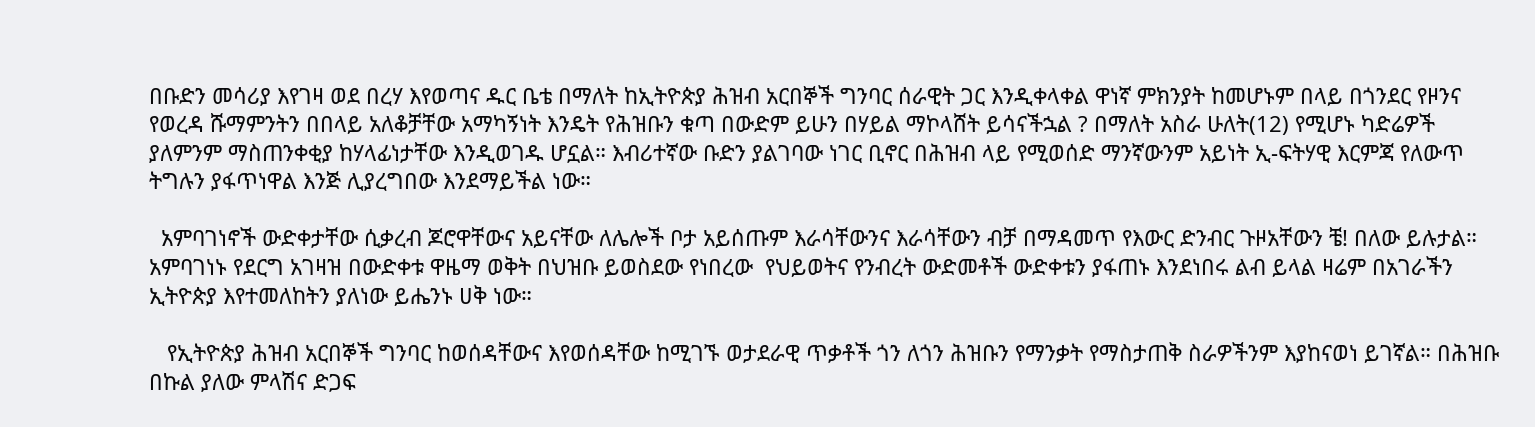በቡድን መሳሪያ እየገዛ ወደ በረሃ እየወጣና ዱር ቤቴ በማለት ከኢትዮጵያ ሕዝብ አርበኞች ግንባር ሰራዊት ጋር እንዲቀላቀል ዋነኛ ምክንያት ከመሆኑም በላይ በጎንደር የዞንና የወረዳ ሹማምንትን በበላይ አለቆቻቸው አማካኝነት እንዴት የሕዝቡን ቁጣ በውድም ይሁን በሃይል ማኮላሸት ይሳናችኋል ? በማለት አስራ ሁለት(12) የሚሆኑ ካድሬዎች ያለምንም ማስጠንቀቂያ ከሃላፊነታቸው እንዲወገዱ ሆኗል። እብሪተኛው ቡድን ያልገባው ነገር ቢኖር በሕዝብ ላይ የሚወሰድ ማንኛውንም አይነት ኢ-ፍትሃዊ እርምጃ የለውጥ ትግሉን ያፋጥነዋል እንጅ ሊያረግበው እንደማይችል ነው።

  አምባገነኖች ውድቀታቸው ሲቃረብ ጆሮዋቸውና አይናቸው ለሌሎች ቦታ አይሰጡም እራሳቸውንና እራሳቸውን ብቻ በማዳመጥ የእውር ድንብር ጉዞአቸውን ቼ! በለው ይሉታል። አምባገነኑ የደርግ አገዛዝ በውድቀቱ ዋዜማ ወቅት በህዝቡ ይወስደው የነበረው  የህይወትና የንብረት ውድመቶች ውድቀቱን ያፋጠኑ እንደነበሩ ልብ ይላል ዛሬም በአገራችን ኢትዮጵያ እየተመለከትን ያለነው ይሔንኑ ሀቅ ነው።

   የኢትዮጵያ ሕዝብ አርበኞች ግንባር ከወሰዳቸውና እየወሰዳቸው ከሚገኙ ወታደራዊ ጥቃቶች ጎን ለጎን ሕዝቡን የማንቃት የማስታጠቅ ስራዎችንም እያከናወነ ይገኛል። በሕዝቡ በኩል ያለው ምላሽና ድጋፍ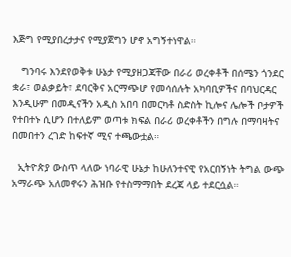እጅግ የሚያበረታታና የሚያጀግን ሆኖ አግኝተነዋል።

   ግንባሩ እንደየወቅቱ ሁኔታ የሚያዘጋጃቸው በራሪ ወረቀቶች በሰሜን ጎንደር ቋራ፣ ወልቃይት፣ ደባርቅና አርማጭሆ የመሳሰሉት አካባቢዎችና በባህርዳር እንዲሁም በመዲናችን አዲስ አበባ በመርካቶ ስድስት ኪሎና ሌሎች ቦታዎች የተበተኑ ሲሆን በተለይም ወጣቱ ክፍል በራሪ ወረቀቶችን በግሉ በማባዛትና በመበተን ረገድ ከፍተኛ ሚና ተጫውቷል።

  ኢትዮጵያ ውስጥ ላለው ነባራዊ ሁኔታ ከሁለንተናዊ የአርበኝነት ትግል ውጭ አማራጭ አለመኖሩን ሕዝቡ የተስማማበት ደረጃ ላይ ተደርሷል።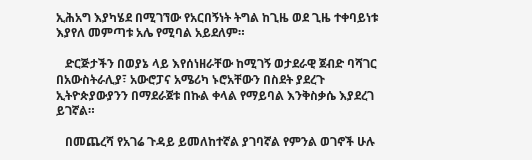ኢሕአግ እያካሄደ በሚገኘው የአርበኝነት ትግል ከጊዜ ወደ ጊዜ ተቀባይነቱ እያየለ መምጣቱ አሌ የሚባል አይደለም።

   ድርጅታችን በወያኔ ላይ እየሰነዘራቸው ከሚገኝ ወታደራዊ ጀብድ ባሻገር በአውስትራሊያ፣ አውሮፓና አሜሪካ ኑሮአቸውን በስደት ያደረጉ ኢትዮጵያውያንን በማደራጀቱ በኩል ቀላል የማይባል እንቅስቃሴ እያደረገ ይገኛል።

   በመጨረሻ የአገሬ ጉዳይ ይመለከተኛል ያገባኛል የምንል ወገኖች ሁሉ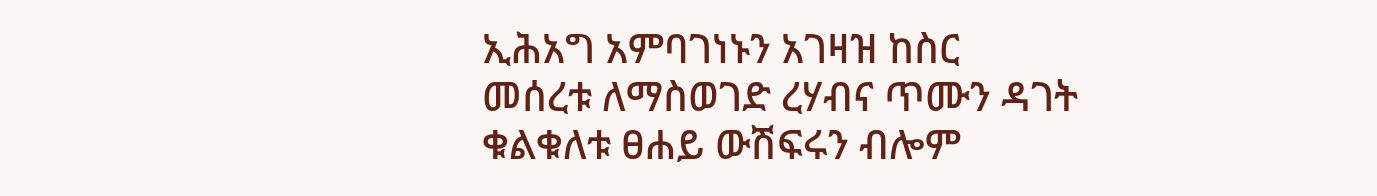ኢሕአግ አምባገነኑን አገዛዝ ከስር መሰረቱ ለማስወገድ ረሃብና ጥሙን ዳገት ቁልቁለቱ ፀሐይ ውሽፍሩን ብሎም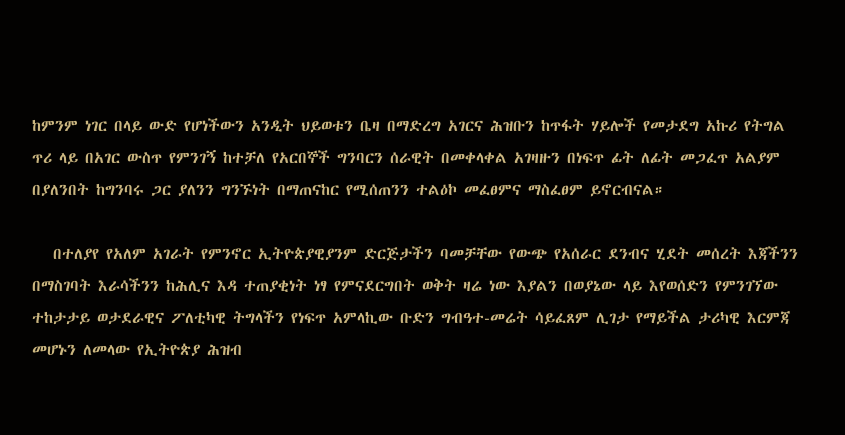ከምንም ነገር በላይ ውድ የሆነችውን አንዲት ህይወቱን ቤዛ በማድረግ አገርና ሕዝቡን ከጥፋት ሃይሎች የመታደግ አኩሪ የትግል ጥሪ ላይ በአገር ውስጥ የምንገኝ ከተቻለ የአርበኞች ግንባርን ሰራዊት በመቀላቀል አገዛዙን በነፍጥ ፊት ለፊት መጋፈጥ አልያም በያለንበት ከግንባሩ ጋር ያለንን ግንኙነት በማጠናከር የሚሰጠንን ተልዕኮ መፈፀምና ማስፈፀም ይኖርብናል።

   በተለያየ የአለም አገራት የምንኖር ኢትዮጵያዊያንም ድርጅታችን ባመቻቸው የውጭ የአሰራር ደንብና ሂደት መሰረት እጃችንን በማስገባት እራሳችንን ከሕሊና እዳ ተጠያቂነት ነፃ የምናደርግበት ወቅት ዛሬ ነው እያልን በወያኔው ላይ እየወሰድን የምንገኘው ተከታታይ ወታደራዊና ፖለቲካዊ ትግላችን የነፍጥ አምላኪው ቡድን ግብዓተ-መሬት ሳይፈጸም ሊገታ የማይችል ታሪካዊ እርምጃ መሆኑን ለመላው የኢትዮጵያ ሕዝብ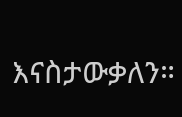እናስታውቃለን።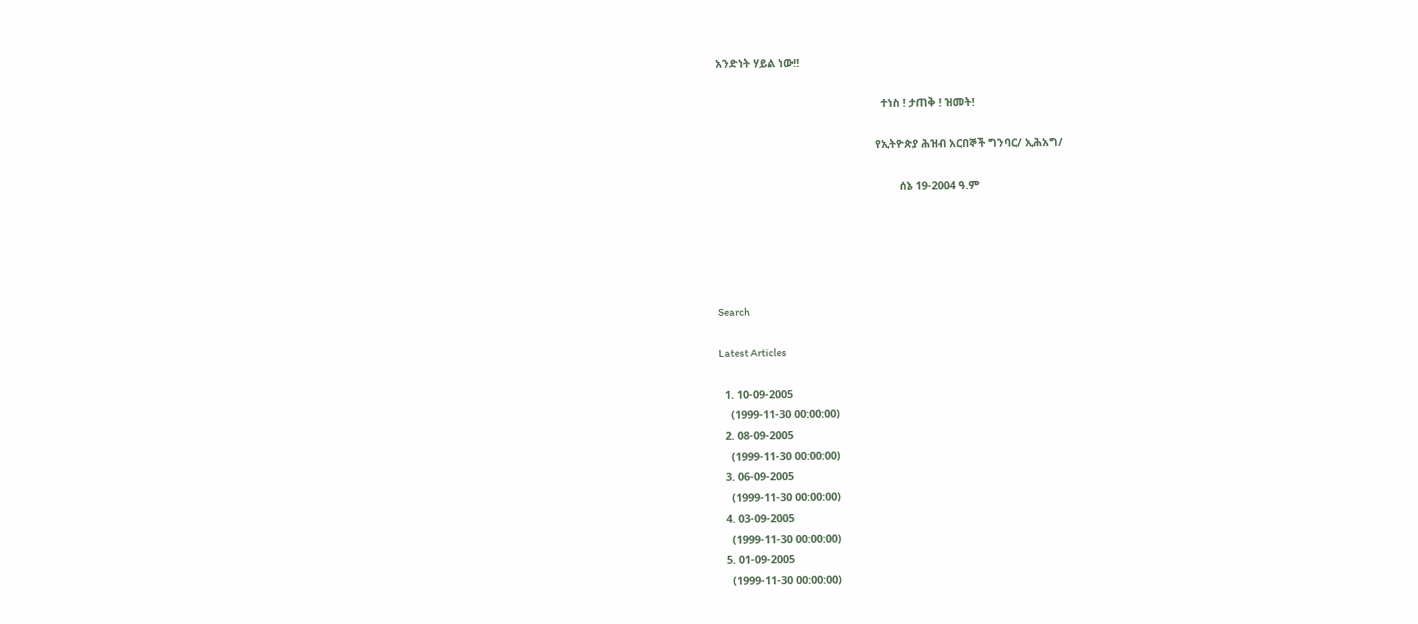አንድነት ሃይል ነው!!

                                                       ተነስ ! ታጠቅ ! ዝመት!

                                                     የኢትዮጵያ ሕዝብ አርበኞች ግንባር/ ኢሕአግ/

                                                             ሰኔ 19-2004 ዓ.ም





Search

Latest Articles

  1. 10-09-2005
    (1999-11-30 00:00:00)
  2. 08-09-2005
    (1999-11-30 00:00:00)
  3. 06-09-2005
    (1999-11-30 00:00:00)
  4. 03-09-2005
    (1999-11-30 00:00:00)
  5. 01-09-2005
    (1999-11-30 00:00:00)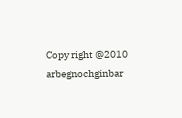Copy right @2010 arbegnochginbar